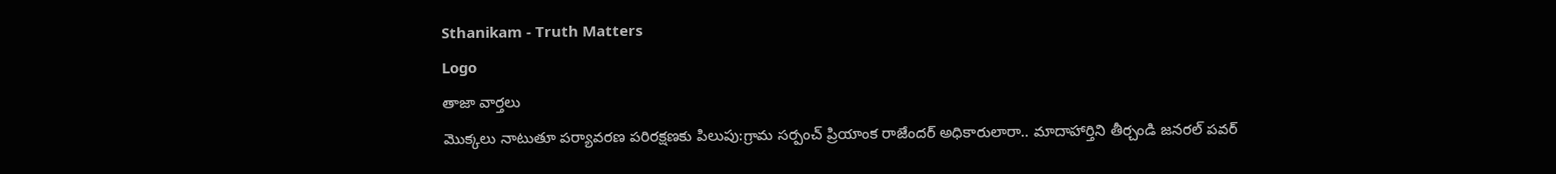Sthanikam - Truth Matters
Logo
తాజా వార్తలు
మొక్కలు నాటుతూ పర్యావరణ పరిరక్షణకు పిలుపు:గ్రామ సర్పంచ్ ప్రియాంక రాజేందర్ అధికారులారా.. మాదాహార్తిని తీర్చండి జనరల్ పవర్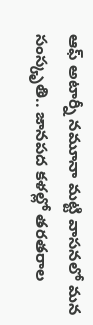ఆఫ్ అటార్నీ నమూనా మట్టి వాసనలో మన సంస్కృతి.. జానపద కళల్లో తరతరాల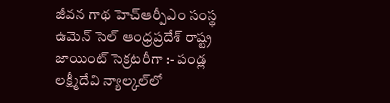జీవన గాథ హెచ్ఆర్పీఎం సంస్థ ఉమెన్ సెల్ ఆంధ్రప్రదేశ్ రాష్ట్ర జాయింట్ సెక్రటరీగా :- పండ్ల లక్ష్మీదేవి న్యాల్కల్‌లో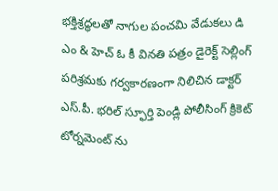భక్తిశ్రద్ధలతో నాగుల పంచమి వేడుకలు డి ఎం & హెచ్ ఓ కీ వినతి పత్రం డైరెక్ట్ సెల్లింగ్ పరిశ్రమకు గర్వకారణంగా నిలిచిన డాక్టర్ ఎస్.పీ. భరిల్ స్ఫూర్తి పెండ్లి పోలీసింగ్ క్రికెట్ టోర్నమెంట్ ను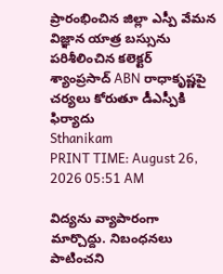ప్రారంభించిన జిల్లా ఎస్పీ వేమన విజ్ఞాన యాత్ర బస్సును పరిశీలించిన కలెక్టర్ శ్యాంప్రసాద్ ABN రాధాకృష్ణపై చర్యలు కోరుతూ డీఎస్పీకి ఫిర్యాదు
Sthanikam
PRINT TIME: August 26, 2026 05:51 AM

విద్యను వ్యాపారంగా మార్చొద్దు. నిబంధనలు పాటించని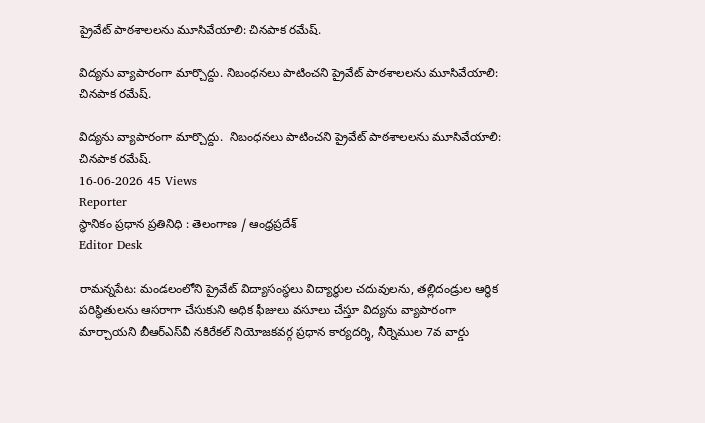ప్రైవేట్ పాఠశాలలను మూసివేయాలి: చినపాక రమేష్.

విద్యను వ్యాపారంగా మార్చొద్దు. నిబంధనలు పాటించని ప్రైవేట్ పాఠశాలలను మూసివేయాలి: చినపాక రమేష్.

విద్యను వ్యాపారంగా మార్చొద్దు.  నిబంధనలు పాటించని ప్రైవేట్ పాఠశాలలను మూసివేయాలి: చినపాక రమేష్.
16-06-2026 45 Views
Reporter
స్థానికం ప్రధాన ప్రతినిధి : తెలంగాణ / ఆంధ్రప్రదేశ్
Editor Desk

రామన్నపేట: మండలంలోని ప్రైవేట్ విద్యాసంస్థలు విద్యార్థుల చదువులను, తల్లిదండ్రుల ఆర్థిక పరిస్థితులను ఆసరాగా చేసుకుని అధిక ఫీజులు వసూలు చేస్తూ విద్యను వ్యాపారంగా మార్చాయని బీఆర్‌ఎస్‌వీ నకిరేకల్ నియోజకవర్గ ప్రధాన కార్యదర్శి, నీర్నెముల 7వ వార్డు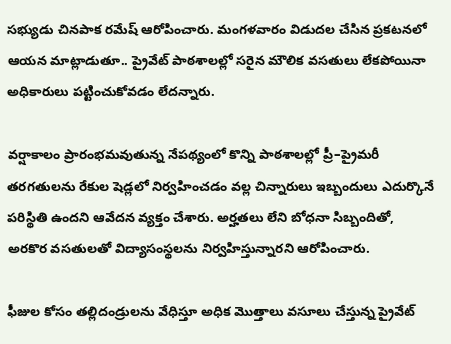సభ్యుడు చినపాక రమేష్ ఆరోపించారు. మంగళవారం విడుదల చేసిన ప్రకటనలో ఆయన మాట్లాడుతూ.. ప్రైవేట్ పాఠశాలల్లో సరైన మౌలిక వసతులు లేకపోయినా అధికారులు పట్టించుకోవడం లేదన్నారు.

వర్షాకాలం ప్రారంభమవుతున్న నేపథ్యంలో కొన్ని పాఠశాలల్లో ప్రీ–ప్రైమరీ తరగతులను రేకుల షెడ్లలో నిర్వహించడం వల్ల చిన్నారులు ఇబ్బందులు ఎదుర్కొనే పరిస్థితి ఉందని ఆవేదన వ్యక్తం చేశారు. అర్హతలు లేని బోధనా సిబ్బందితో, అరకొర వసతులతో విద్యాసంస్థలను నిర్వహిస్తున్నారని ఆరోపించారు.

ఫీజుల కోసం తల్లిదండ్రులను వేధిస్తూ అధిక మొత్తాలు వసూలు చేస్తున్న ప్రైవేట్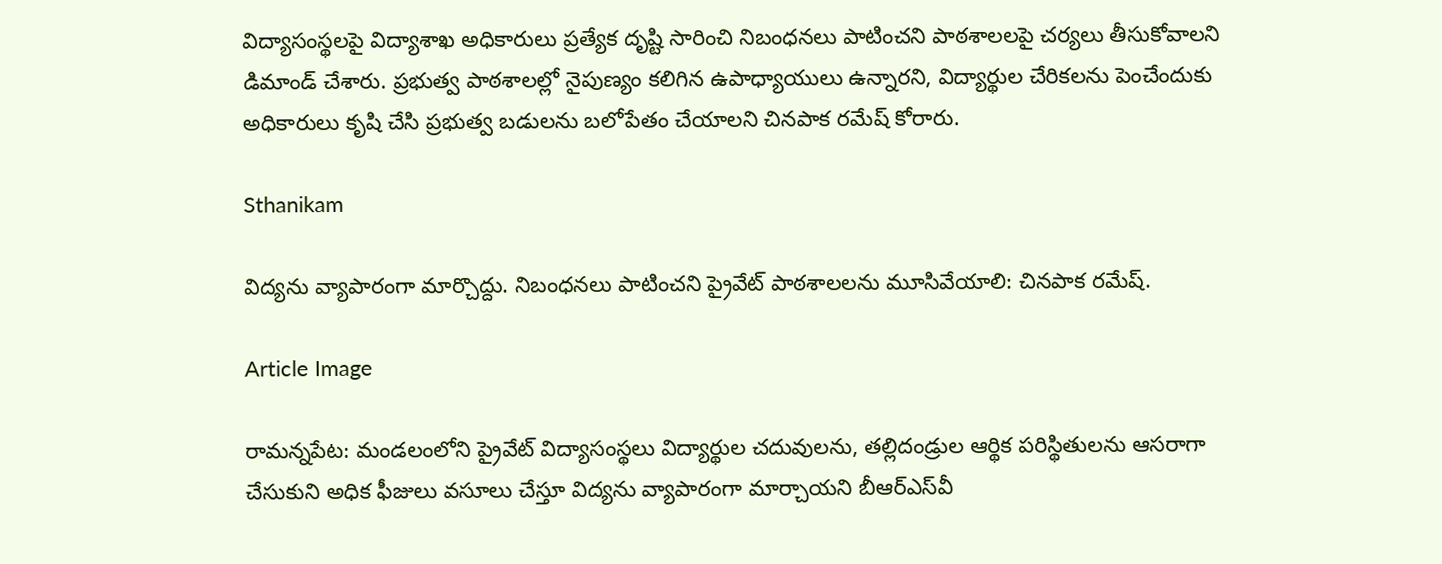విద్యాసంస్థలపై విద్యాశాఖ అధికారులు ప్రత్యేక దృష్టి సారించి నిబంధనలు పాటించని పాఠశాలలపై చర్యలు తీసుకోవాలని డిమాండ్ చేశారు. ప్రభుత్వ పాఠశాలల్లో నైపుణ్యం కలిగిన ఉపాధ్యాయులు ఉన్నారని, విద్యార్థుల చేరికలను పెంచేందుకు అధికారులు కృషి చేసి ప్రభుత్వ బడులను బలోపేతం చేయాలని చినపాక రమేష్ కోరారు.

Sthanikam

విద్యను వ్యాపారంగా మార్చొద్దు. నిబంధనలు పాటించని ప్రైవేట్ పాఠశాలలను మూసివేయాలి: చినపాక రమేష్.

Article Image

రామన్నపేట: మండలంలోని ప్రైవేట్ విద్యాసంస్థలు విద్యార్థుల చదువులను, తల్లిదండ్రుల ఆర్థిక పరిస్థితులను ఆసరాగా చేసుకుని అధిక ఫీజులు వసూలు చేస్తూ విద్యను వ్యాపారంగా మార్చాయని బీఆర్‌ఎస్‌వీ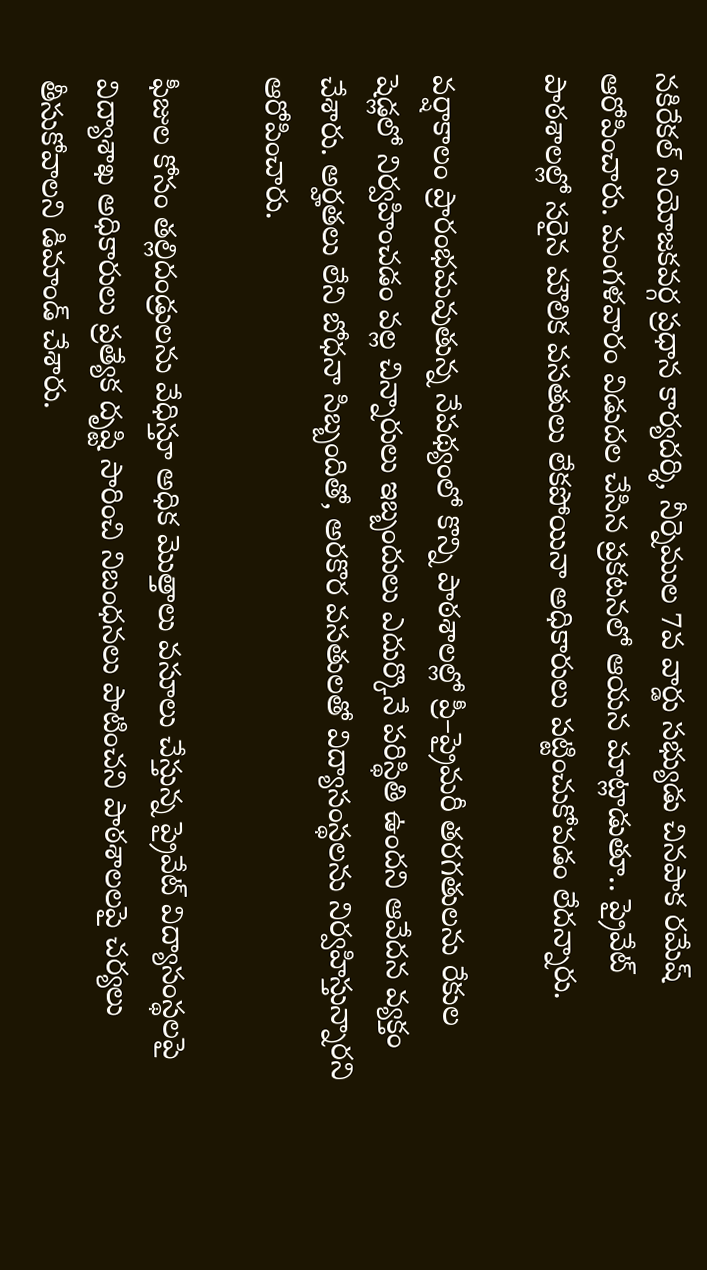నకిరేకల్ నియోజకవర్గ ప్రధాన కార్యదర్శి, నీర్నెముల 7వ వార్డు సభ్యుడు చినపాక రమేష్ ఆరోపించారు. మంగళవారం విడుదల చేసిన ప్రకటనలో ఆయన మాట్లాడుతూ.. ప్రైవేట్ పాఠశాలల్లో సరైన మౌలిక వసతులు లేకపోయినా అధికారులు పట్టించుకోవడం లేదన్నారు.

వర్షాకాలం ప్రారంభమవుతున్న నేపథ్యంలో కొన్ని పాఠశాలల్లో ప్రీ–ప్రైమరీ తరగతులను రేకుల షెడ్లలో నిర్వహించడం వల్ల చిన్నారులు ఇబ్బందులు ఎదుర్కొనే పరిస్థితి ఉందని ఆవేదన వ్యక్తం చేశారు. అర్హతలు లేని బోధనా సిబ్బందితో, అరకొర వసతులతో విద్యాసంస్థలను నిర్వహిస్తున్నారని ఆరోపించారు.

ఫీజుల కోసం తల్లిదండ్రులను వేధిస్తూ అధిక మొత్తాలు వసూలు చేస్తున్న ప్రైవేట్ విద్యాసంస్థలపై విద్యాశాఖ అధికారులు ప్రత్యేక దృష్టి సారించి నిబంధనలు పాటించని పాఠశాలలపై చర్యలు తీసుకోవాలని డిమాండ్ చేశారు.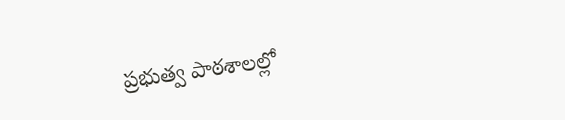ప్రభుత్వ పాఠశాలల్లో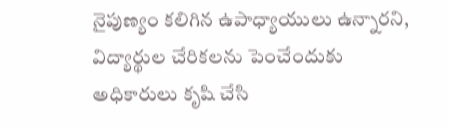నైపుణ్యం కలిగిన ఉపాధ్యాయులు ఉన్నారని, విద్యార్థుల చేరికలను పెంచేందుకు అధికారులు కృషి చేసి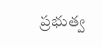ప్రభుత్వ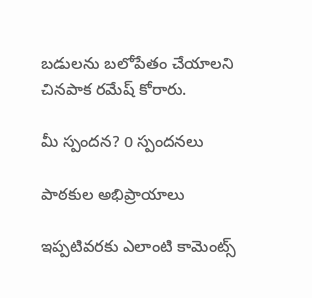బడులను బలోపేతం చేయాలని చినపాక రమేష్ కోరారు.

మీ స్పందన? 0 స్పందనలు

పాఠకుల అభిప్రాయాలు

ఇప్పటివరకు ఎలాంటి కామెంట్స్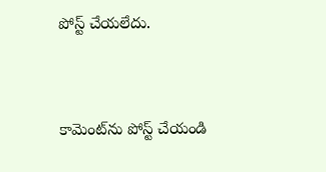పోస్ట్ చేయలేదు.


కామెంట్‌ను పోస్ట్ చేయండి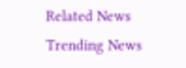Related News
Trending News